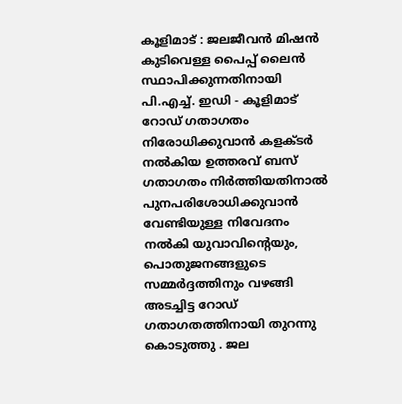കൂളിമാട് : ജലജീവൻ മിഷൻ കുടിവെള്ള പൈപ്പ് ലൈൻ സ്ഥാപിക്കുന്നതിനായി പി.എച്ച്. ഇഡി - കൂളിമാട് റോഡ് ഗതാഗതം നിരോധിക്കുവാൻ കളക്ടർ നൽകിയ ഉത്തരവ് ബസ് ഗതാഗതം നിർത്തിയതിനാൽ പുനപരിശോധിക്കുവാൻ വേണ്ടിയുള്ള നിവേദനം നൽകി യുവാവിന്റെയും, പൊതുജനങ്ങളുടെ സമ്മർദ്ദത്തിനും വഴങ്ങി അടച്ചിട്ട റോഡ് ഗതാഗതത്തിനായി തുറന്നു കൊടുത്തു . ജല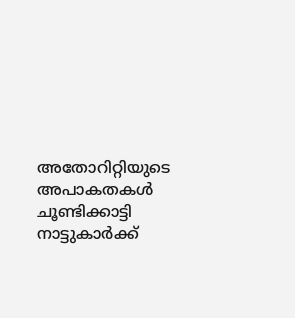അതോറിറ്റിയുടെ അപാകതകൾ ചൂണ്ടിക്കാട്ടി നാട്ടുകാർക്ക്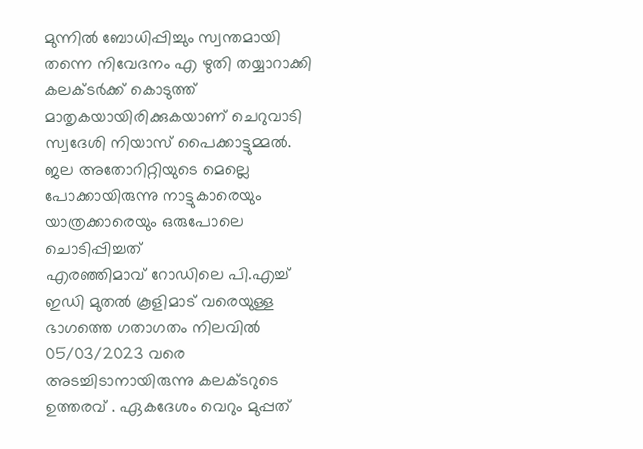മുന്നിൽ ബോധിപ്പിച്ചും സ്വന്തമായി തന്നെ നിവേദനം എ ഴുതി തയ്യാറാക്കി കലക്ടർക്ക് കൊടുത്ത് മാതൃകയായിരിക്കുകയാണ് ചെറുവാടി സ്വദേശി നിയാസ് പൈക്കാട്ടുമ്മൽ.
ജല അതോറിറ്റിയുടെ മെല്ലെ പോക്കായിരുന്നു നാട്ടുകാരെയും യാത്രക്കാരെയും ഒരുപോലെ ചൊടിപ്പിച്ചത്
എരഞ്ഞിമാവ് റോഡിലെ പി.എച്ച് ഇഡി മുതൽ കൂളിമാട് വരെയുള്ള ഭാഗത്തെ ഗതാഗതം നിലവിൽ 05/03/2023 വരെ അടച്ചിടാനായിരുന്നു കലക്ടറുടെ ഉത്തരവ് . ഏകദേശം വെറും മുപ്പത്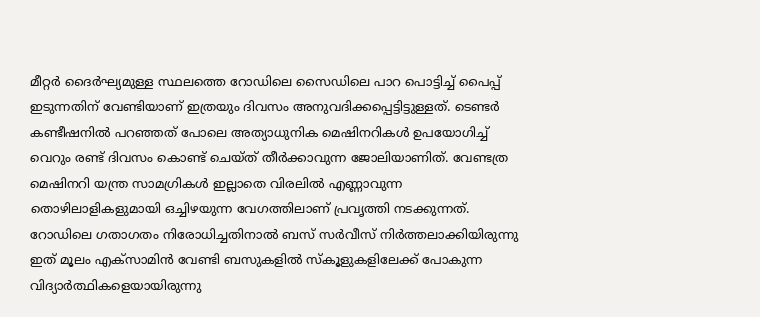മീറ്റർ ദൈർഘ്യമുള്ള സ്ഥലത്തെ റോഡിലെ സൈഡിലെ പാറ പൊട്ടിച്ച് പൈപ്പ് ഇടുന്നതിന് വേണ്ടിയാണ് ഇത്രയും ദിവസം അനുവദിക്കപ്പെട്ടിട്ടുള്ളത്. ടെണ്ടർ കണ്ടീഷനിൽ പറഞ്ഞത് പോലെ അത്യാധുനിക മെഷിനറികൾ ഉപയോഗിച്ച് വെറും രണ്ട് ദിവസം കൊണ്ട് ചെയ്ത് തീർക്കാവുന്ന ജോലിയാണിത്. വേണ്ടത്ര മെഷിനറി യന്ത്ര സാമഗ്രികൾ ഇല്ലാതെ വിരലിൽ എണ്ണാവുന്ന തൊഴിലാളികളുമായി ഒച്ചിഴയുന്ന വേഗത്തിലാണ് പ്രവൃത്തി നടക്കുന്നത്.
റോഡിലെ ഗതാഗതം നിരോധിച്ചതിനാൽ ബസ് സർവീസ് നിർത്തലാക്കിയിരുന്നു ഇത് മൂലം എക്സാമിൻ വേണ്ടി ബസുകളിൽ സ്കൂളുകളിലേക്ക് പോകുന്ന വിദ്യാർത്ഥികളെയായിരുന്നു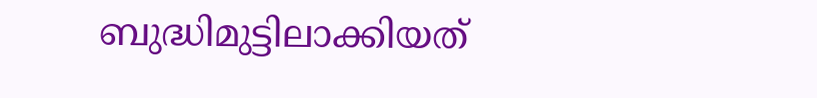ബുദ്ധിമുട്ടിലാക്കിയത്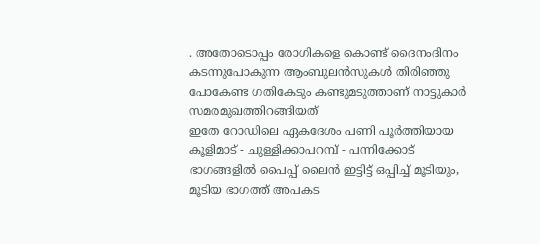. അതോടൊപ്പം രോഗികളെ കൊണ്ട് ദൈനംദിനം കടന്നുപോകുന്ന ആംബുലൻസുകൾ തിരിഞ്ഞു പോകേണ്ട ഗതികേടും കണ്ടുമടുത്താണ് നാട്ടുകാർ സമരമുഖത്തിറങ്ങിയത്
ഇതേ റോഡിലെ ഏകദേശം പണി പൂർത്തിയായ കൂളിമാട് - ചുള്ളിക്കാപറമ്പ് - പന്നിക്കോട് ഭാഗങ്ങളിൽ പൈപ്പ് ലൈൻ ഇട്ടിട്ട് ഒപ്പിച്ച് മൂടിയും, മൂടിയ ഭാഗത്ത് അപകട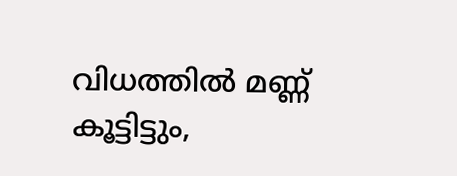വിധത്തിൽ മണ്ണ് കൂട്ടിട്ടും,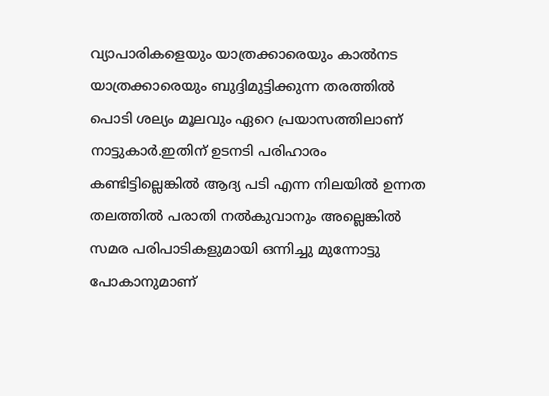വ്യാപാരികളെയും യാത്രക്കാരെയും കാൽനട യാത്രക്കാരെയും ബുദ്ദിമുട്ടിക്കുന്ന തരത്തിൽ പൊടി ശല്യം മൂലവും ഏറെ പ്രയാസത്തിലാണ് നാട്ടുകാർ.ഇതിന് ഉടനടി പരിഹാരം കണ്ടിട്ടില്ലെങ്കിൽ ആദ്യ പടി എന്ന നിലയിൽ ഉന്നത തലത്തിൽ പരാതി നൽകുവാനും അല്ലെങ്കിൽ സമര പരിപാടികളുമായി ഒന്നിച്ചു മുന്നോട്ടു പോകാനുമാണ്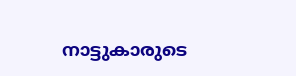നാട്ടുകാരുടെ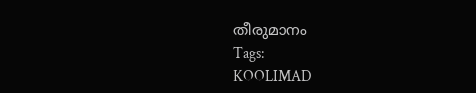തീരുമാനം
Tags:
KOOLIMAD